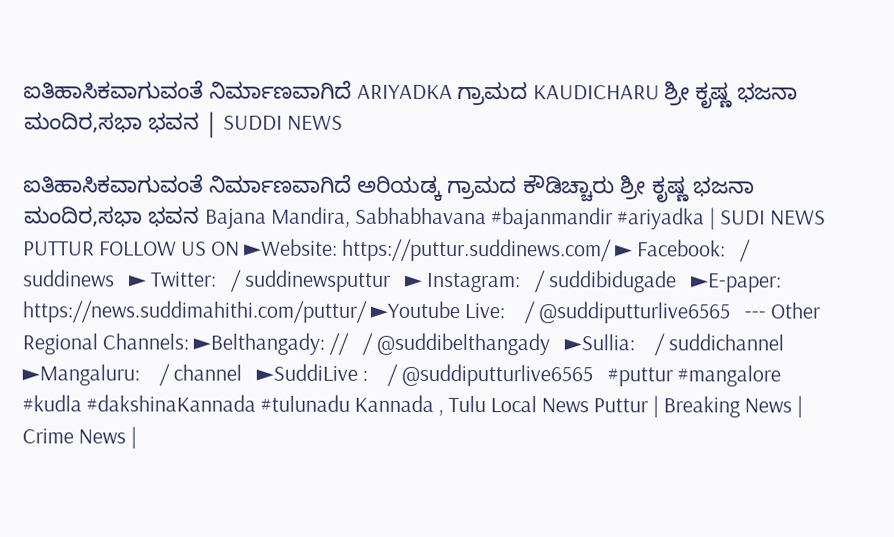ಐತಿಹಾಸಿಕವಾಗುವಂತೆ ನಿರ್ಮಾಣವಾಗಿದೆ ARIYADKA ಗ್ರಾಮದ KAUDICHARU ಶ್ರೀ ಕೃಷ್ಣ ಭಜನಾ ಮಂದಿರ,ಸಭಾ ಭವನ | SUDDI NEWS

ಐತಿಹಾಸಿಕವಾಗುವಂತೆ ನಿರ್ಮಾಣವಾಗಿದೆ ಅರಿಯಡ್ಕ ಗ್ರಾಮದ ಕೌಡಿಚ್ಚಾರು ಶ್ರೀ ಕೃಷ್ಣ ಭಜನಾ ಮಂದಿರ,ಸಭಾ ಭವನ Bajana Mandira, Sabhabhavana #bajanmandir #ariyadka | SUDI NEWS PUTTUR FOLLOW US ON ►Website: https://puttur.suddinews.com/ ► Facebook:   / suddinews   ► Twitter:   / suddinewsputtur   ► Instagram:   / suddibidugade   ►E-paper: https://news.suddimahithi.com/puttur/ ►Youtube Live:    / @suddiputturlive6565   --- Other Regional Channels: ►Belthangady: //   / @suddibelthangady   ►Sullia:    / suddichannel   ►Mangaluru:    / channel   ►SuddiLive :    / @suddiputturlive6565   #puttur #mangalore #kudla #dakshinaKannada #tulunadu Kannada , Tulu Local News Puttur | Breaking News | Crime News |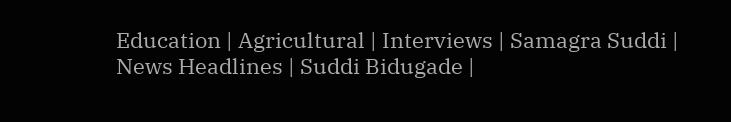Education | Agricultural | Interviews | Samagra Suddi | News Headlines | Suddi Bidugade |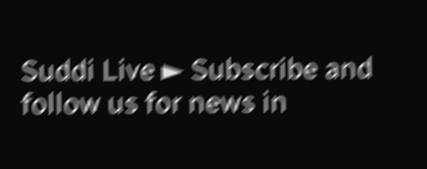Suddi Live ► Subscribe and follow us for news in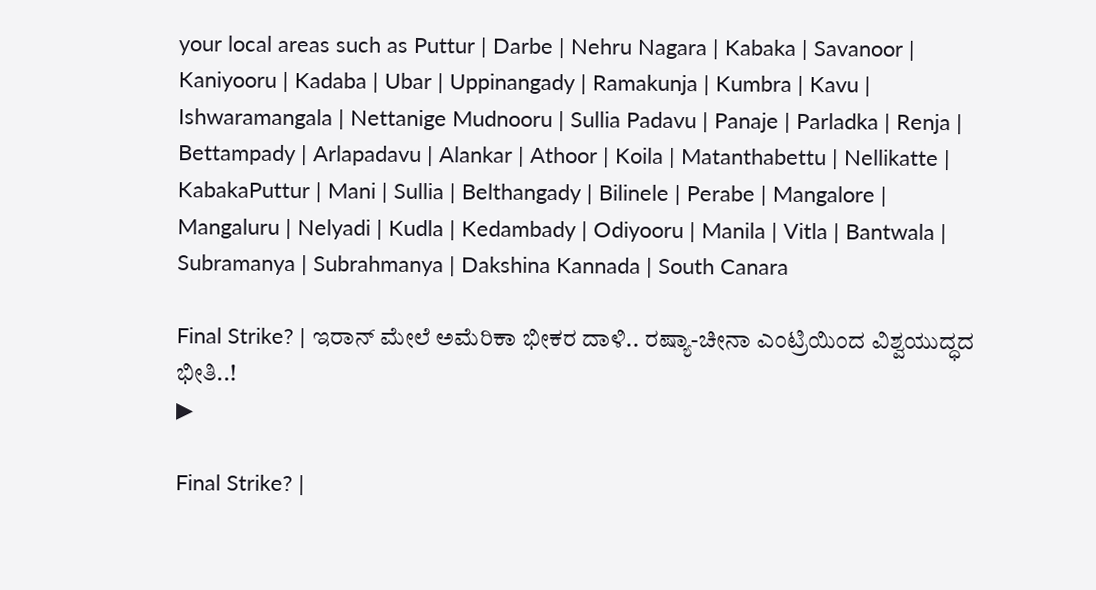your local areas such as Puttur | Darbe | Nehru Nagara | Kabaka | Savanoor | Kaniyooru | Kadaba | Ubar | Uppinangady | Ramakunja | Kumbra | Kavu | Ishwaramangala | Nettanige Mudnooru | Sullia Padavu | Panaje | Parladka | Renja | Bettampady | Arlapadavu | Alankar | Athoor | Koila | Matanthabettu | Nellikatte | KabakaPuttur | Mani | Sullia | Belthangady | Bilinele | Perabe | Mangalore | Mangaluru | Nelyadi | Kudla | Kedambady | Odiyooru | Manila | Vitla | Bantwala | Subramanya | Subrahmanya | Dakshina Kannada | South Canara

Final Strike? | ಇರಾನ್ ಮೇಲೆ ಅಮೆರಿಕಾ ಭೀಕರ ದಾಳಿ.. ರಷ್ಯಾ-ಚೀನಾ ಎಂಟ್ರಿಯಿಂದ ವಿಶ್ವಯುದ್ಧದ ಭೀತಿ..!
▶

Final Strike? |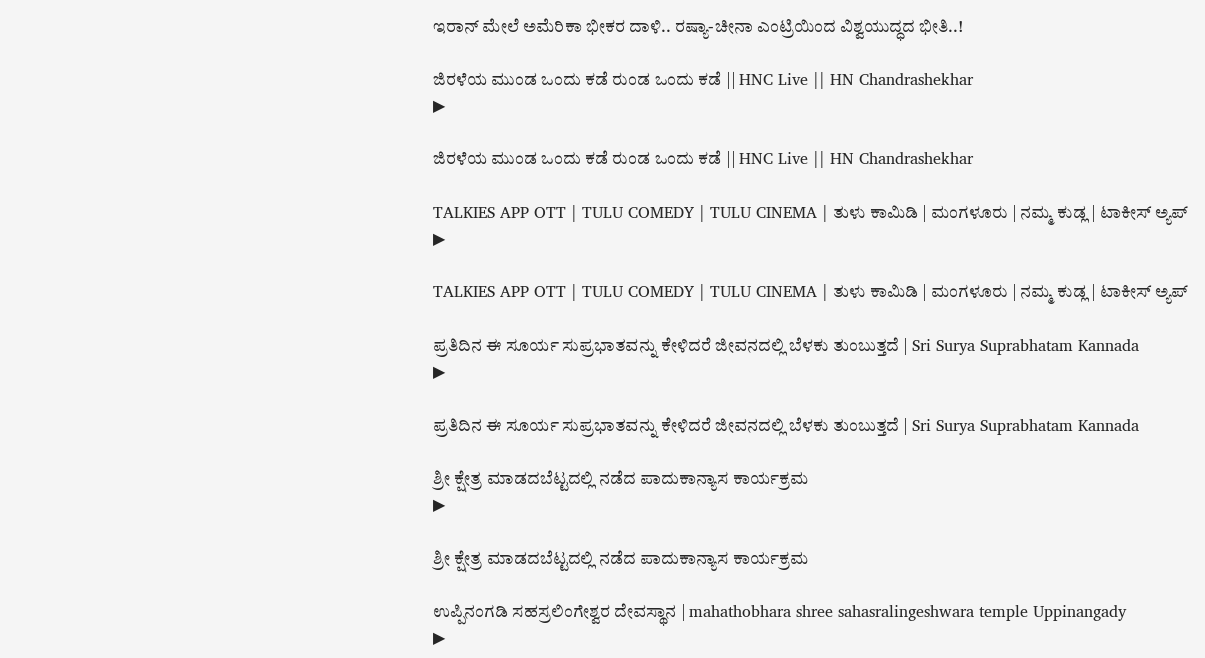ಇರಾನ್ ಮೇಲೆ ಅಮೆರಿಕಾ ಭೀಕರ ದಾಳಿ.. ರಷ್ಯಾ-ಚೀನಾ ಎಂಟ್ರಿಯಿಂದ ವಿಶ್ವಯುದ್ಧದ ಭೀತಿ..!

ಜಿರಳೆಯ ಮುಂಡ ಒಂದು ಕಡೆ ರುಂಡ ಒಂದು ಕಡೆ || HNC Live || HN Chandrashekhar
▶

ಜಿರಳೆಯ ಮುಂಡ ಒಂದು ಕಡೆ ರುಂಡ ಒಂದು ಕಡೆ || HNC Live || HN Chandrashekhar

TALKIES APP OTT | TULU COMEDY | TULU CINEMA | ತುಳು ಕಾಮಿಡಿ | ಮಂಗಳೂರು | ನಮ್ಮ ಕುಡ್ಲ | ಟಾಕೀಸ್ ಅ್ಯಪ್
▶

TALKIES APP OTT | TULU COMEDY | TULU CINEMA | ತುಳು ಕಾಮಿಡಿ | ಮಂಗಳೂರು | ನಮ್ಮ ಕುಡ್ಲ | ಟಾಕೀಸ್ ಅ್ಯಪ್

ಪ್ರತಿದಿನ ಈ ಸೂರ್ಯ ಸುಪ್ರಭಾತವನ್ನು ಕೇಳಿದರೆ ಜೀವನದಲ್ಲಿ ಬೆಳಕು ತುಂಬುತ್ತದೆ | Sri Surya Suprabhatam Kannada
▶

ಪ್ರತಿದಿನ ಈ ಸೂರ್ಯ ಸುಪ್ರಭಾತವನ್ನು ಕೇಳಿದರೆ ಜೀವನದಲ್ಲಿ ಬೆಳಕು ತುಂಬುತ್ತದೆ | Sri Surya Suprabhatam Kannada

ಶ್ರೀ ಕ್ಷೇತ್ರ ಮಾಡದಬೆಟ್ಟದಲ್ಲಿ ನಡೆದ ಪಾದುಕಾನ್ಯಾಸ ಕಾರ್ಯಕ್ರಮ
▶

ಶ್ರೀ ಕ್ಷೇತ್ರ ಮಾಡದಬೆಟ್ಟದಲ್ಲಿ ನಡೆದ ಪಾದುಕಾನ್ಯಾಸ ಕಾರ್ಯಕ್ರಮ

ಉಪ್ಪಿನಂಗಡಿ ಸಹಸ್ರಲಿಂಗೇಶ್ವರ ದೇವಸ್ಥಾನ | mahathobhara shree sahasralingeshwara temple Uppinangady
▶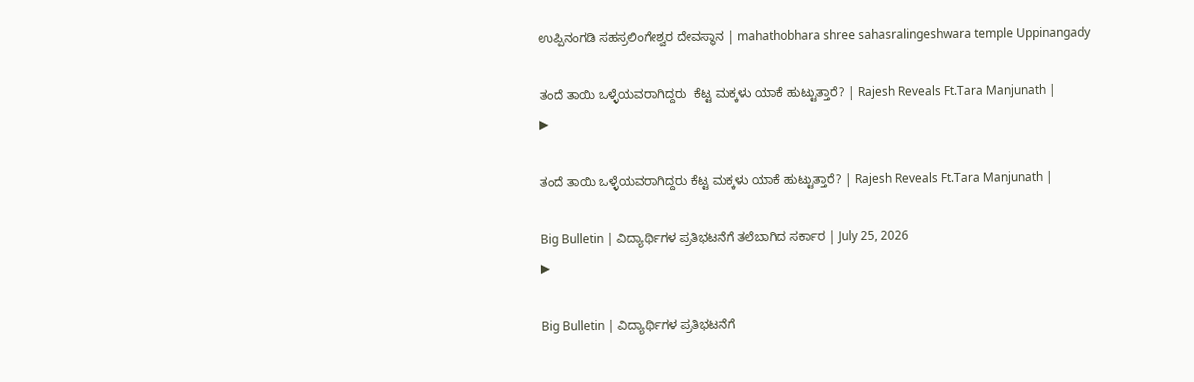ಉಪ್ಪಿನಂಗಡಿ ಸಹಸ್ರಲಿಂಗೇಶ್ವರ ದೇವಸ್ಥಾನ | mahathobhara shree sahasralingeshwara temple Uppinangady

ತಂದೆ ತಾಯಿ ಒಳ್ಳೆಯವರಾಗಿದ್ದರು  ಕೆಟ್ಟ ಮಕ್ಕಳು ಯಾಕೆ ಹುಟ್ಟುತ್ತಾರೆ? | Rajesh Reveals Ft.Tara Manjunath |
▶

ತಂದೆ ತಾಯಿ ಒಳ್ಳೆಯವರಾಗಿದ್ದರು ಕೆಟ್ಟ ಮಕ್ಕಳು ಯಾಕೆ ಹುಟ್ಟುತ್ತಾರೆ? | Rajesh Reveals Ft.Tara Manjunath |

Big Bulletin | ವಿದ್ಯಾರ್ಥಿಗಳ ಪ್ರತಿಭಟನೆಗೆ ತಲೆಬಾಗಿದ ಸರ್ಕಾರ | July 25, 2026
▶

Big Bulletin | ವಿದ್ಯಾರ್ಥಿಗಳ ಪ್ರತಿಭಟನೆಗೆ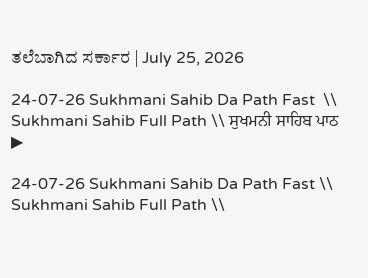ತಲೆಬಾಗಿದ ಸರ್ಕಾರ | July 25, 2026

24-07-26 Sukhmani Sahib Da Path Fast  \\ Sukhmani Sahib Full Path \\ ਸੁਖਮਨੀ ਸਾਹਿਬ ਪਾਠ
▶

24-07-26 Sukhmani Sahib Da Path Fast \\ Sukhmani Sahib Full Path \\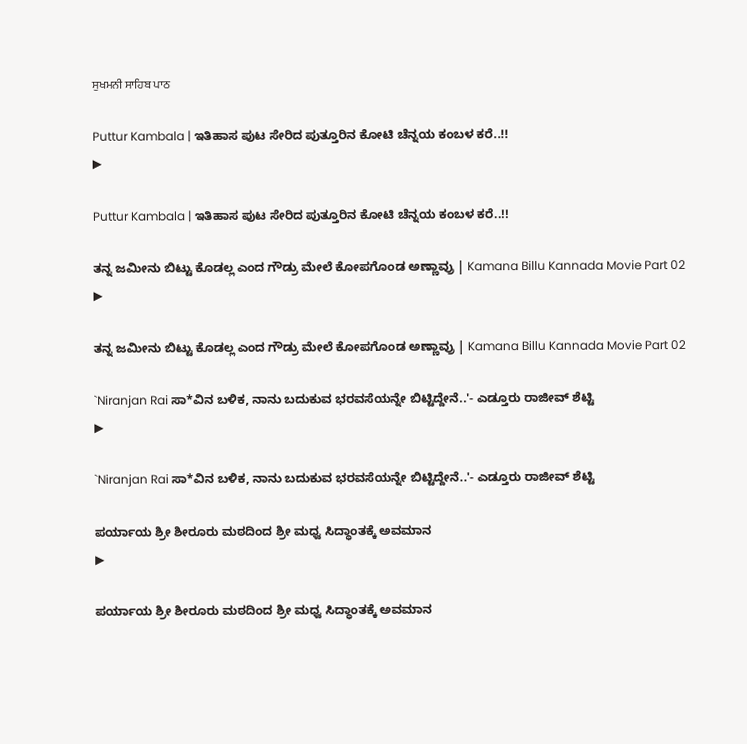ਸੁਖਮਨੀ ਸਾਹਿਬ ਪਾਠ

Puttur Kambala | ಇತಿಹಾಸ ಪುಟ ಸೇರಿದ ಪುತ್ತೂರಿನ ಕೋಟಿ ಚೆನ್ನಯ ಕಂಬಳ ಕರೆ..!!
▶

Puttur Kambala | ಇತಿಹಾಸ ಪುಟ ಸೇರಿದ ಪುತ್ತೂರಿನ ಕೋಟಿ ಚೆನ್ನಯ ಕಂಬಳ ಕರೆ..!!

ತನ್ನ ಜಮೀನು ಬಿಟ್ಟು ಕೊಡಲ್ಲ ಎಂದ ಗೌಡ್ರು ಮೇಲೆ ಕೋಪಗೊಂಡ ಅಣ್ಣಾವ್ರು | Kamana Billu Kannada Movie Part 02
▶

ತನ್ನ ಜಮೀನು ಬಿಟ್ಟು ಕೊಡಲ್ಲ ಎಂದ ಗೌಡ್ರು ಮೇಲೆ ಕೋಪಗೊಂಡ ಅಣ್ಣಾವ್ರು | Kamana Billu Kannada Movie Part 02

`Niranjan Rai ಸಾ*ವಿನ ಬಳಿಕ, ನಾನು ಬದುಕುವ ಭರವಸೆಯನ್ನೇ ಬಿಟ್ಟಿದ್ದೇನೆ..'- ಎಡ್ತೂರು ರಾಜೀವ್ ಶೆಟ್ಟಿ
▶

`Niranjan Rai ಸಾ*ವಿನ ಬಳಿಕ, ನಾನು ಬದುಕುವ ಭರವಸೆಯನ್ನೇ ಬಿಟ್ಟಿದ್ದೇನೆ..'- ಎಡ್ತೂರು ರಾಜೀವ್ ಶೆಟ್ಟಿ

ಪರ್ಯಾಯ ಶ್ರೀ ಶೀರೂರು ಮಠದಿಂದ ಶ್ರೀ ಮಧ್ವ ಸಿದ್ಧಾಂತಕ್ಕೆ ಅವಮಾನ
▶

ಪರ್ಯಾಯ ಶ್ರೀ ಶೀರೂರು ಮಠದಿಂದ ಶ್ರೀ ಮಧ್ವ ಸಿದ್ಧಾಂತಕ್ಕೆ ಅವಮಾನ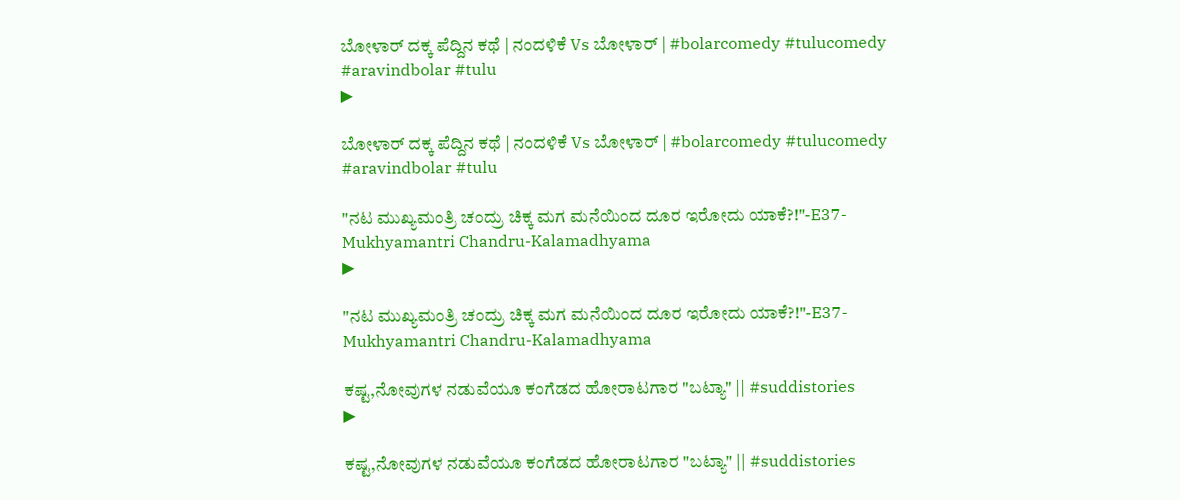ಬೋಳಾರ್ ದಕ್ಕ‌ ಪೆದ್ದಿನ ಕಥೆ | ನಂದಳಿಕೆ Vs ಬೋಳಾರ್ | #bolarcomedy #tulucomedy #aravindbolar #tulu
▶

ಬೋಳಾರ್ ದಕ್ಕ‌ ಪೆದ್ದಿನ ಕಥೆ | ನಂದಳಿಕೆ Vs ಬೋಳಾರ್ | #bolarcomedy #tulucomedy #aravindbolar #tulu

"ನಟ ಮುಖ್ಯಮಂತ್ರಿ ಚಂದ್ರು ಚಿಕ್ಕ ಮಗ ಮನೆಯಿಂದ ದೂರ ಇರೋದು ಯಾಕೆ?!"-E37-Mukhyamantri Chandru-Kalamadhyama
▶

"ನಟ ಮುಖ್ಯಮಂತ್ರಿ ಚಂದ್ರು ಚಿಕ್ಕ ಮಗ ಮನೆಯಿಂದ ದೂರ ಇರೋದು ಯಾಕೆ?!"-E37-Mukhyamantri Chandru-Kalamadhyama

ಕಷ್ಟ,ನೋವುಗಳ ನಡುವೆಯೂ ಕಂಗೆಡದ ಹೋರಾಟಗಾರ "ಬಟ್ಯಾ" || #suddistories
▶

ಕಷ್ಟ,ನೋವುಗಳ ನಡುವೆಯೂ ಕಂಗೆಡದ ಹೋರಾಟಗಾರ "ಬಟ್ಯಾ" || #suddistories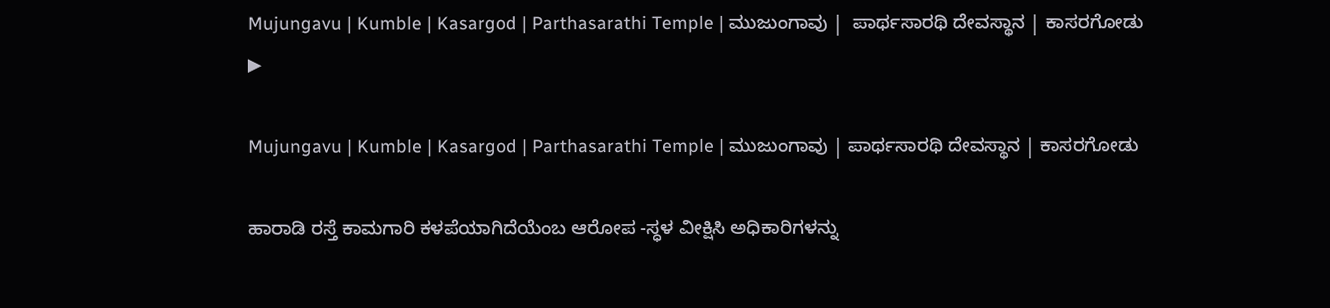Mujungavu | Kumble | Kasargod | Parthasarathi Temple | ಮುಜುಂಗಾವು |  ಪಾರ್ಥಸಾರಥಿ ದೇವಸ್ಥಾನ | ಕಾಸರಗೋಡು
▶

Mujungavu | Kumble | Kasargod | Parthasarathi Temple | ಮುಜುಂಗಾವು | ಪಾರ್ಥಸಾರಥಿ ದೇವಸ್ಥಾನ | ಕಾಸರಗೋಡು

ಹಾರಾಡಿ ರಸ್ತೆ ಕಾಮಗಾರಿ ಕಳಪೆಯಾಗಿದೆಯೆಂಬ ಆರೋಪ -ಸ್ಧಳ ವೀಕ್ಷಿಸಿ ಅಧಿಕಾರಿಗಳನ್ನು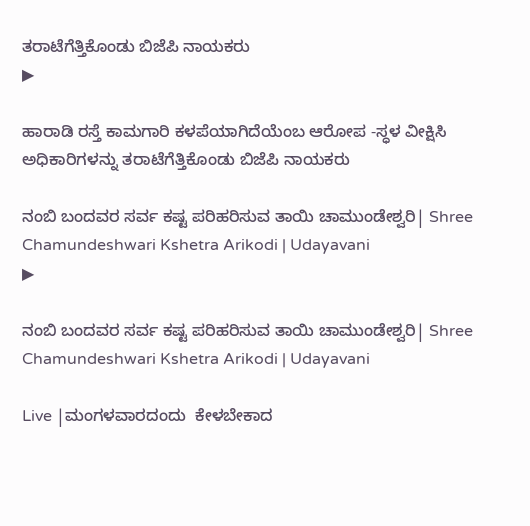ತರಾಟೆಗೆತ್ತಿಕೊಂಡು ಬಿಜೆಪಿ ನಾಯಕರು
▶

ಹಾರಾಡಿ ರಸ್ತೆ ಕಾಮಗಾರಿ ಕಳಪೆಯಾಗಿದೆಯೆಂಬ ಆರೋಪ -ಸ್ಧಳ ವೀಕ್ಷಿಸಿ ಅಧಿಕಾರಿಗಳನ್ನು ತರಾಟೆಗೆತ್ತಿಕೊಂಡು ಬಿಜೆಪಿ ನಾಯಕರು

ನಂಬಿ ಬಂದವರ ಸರ್ವ ಕಷ್ಟ ಪರಿಹರಿಸುವ ತಾಯಿ ಚಾಮುಂಡೇಶ್ವರಿ| Shree Chamundeshwari Kshetra Arikodi | Udayavani
▶

ನಂಬಿ ಬಂದವರ ಸರ್ವ ಕಷ್ಟ ಪರಿಹರಿಸುವ ತಾಯಿ ಚಾಮುಂಡೇಶ್ವರಿ| Shree Chamundeshwari Kshetra Arikodi | Udayavani

Live |ಮಂಗಳವಾರದಂದು  ಕೇಳಬೇಕಾದ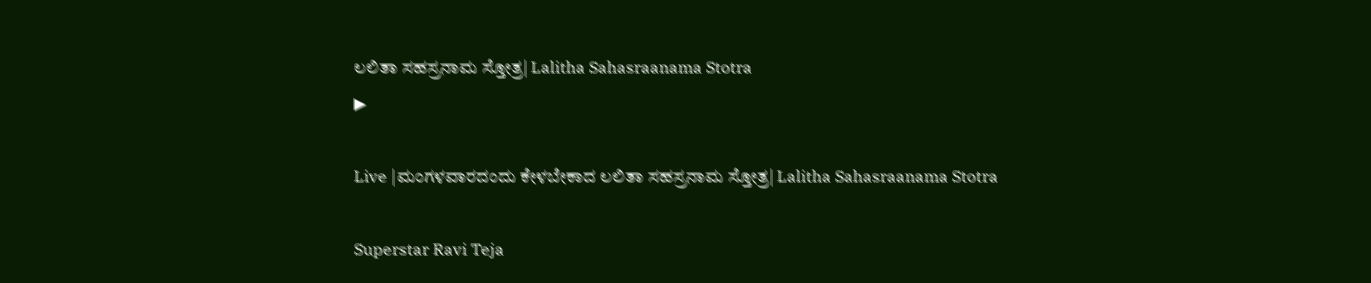ಲಲಿತಾ ಸಹಸ್ರನಾಮ ಸ್ತೋತ್ರ| Lalitha Sahasraanama Stotra
▶

Live |ಮಂಗಳವಾರದಂದು ಕೇಳಬೇಕಾದ ಲಲಿತಾ ಸಹಸ್ರನಾಮ ಸ್ತೋತ್ರ| Lalitha Sahasraanama Stotra

Superstar Ravi Teja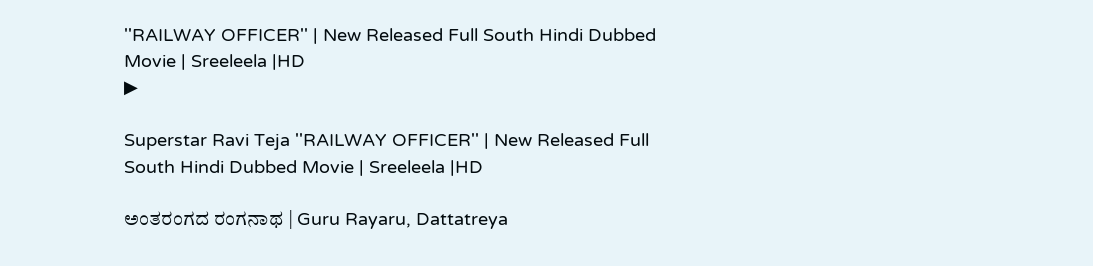''RAILWAY OFFICER'' | New Released Full South Hindi Dubbed Movie | Sreeleela |HD
▶

Superstar Ravi Teja ''RAILWAY OFFICER'' | New Released Full South Hindi Dubbed Movie | Sreeleela |HD

ಅಂತರಂಗದ ರಂಗನಾಥ | Guru Rayaru, Dattatreya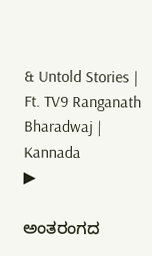& Untold Stories | Ft. TV9 Ranganath Bharadwaj | Kannada
▶

ಅಂತರಂಗದ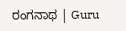ರಂಗನಾಥ | Guru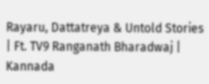Rayaru, Dattatreya & Untold Stories | Ft. TV9 Ranganath Bharadwaj | Kannada